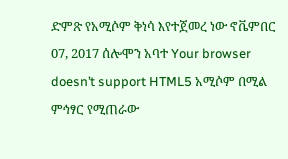ድምጽ የአሚሶም ቅነሳ እየተጀመረ ነው ኖቬምበር 07, 2017 ሰሎሞን አባተ Your browser doesn’t support HTML5 አሚሶም በሚል ምኅፃር የሚጠራው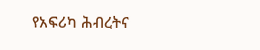የአፍሪካ ሕብረትና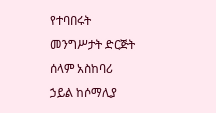የተባበሩት መንግሥታት ድርጅት ሰላም አስከባሪ ኃይል ከሶማሊያ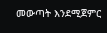መውጣት እንደሚጀምር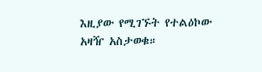እዚያው የሚገኙት የተልዕኮው አዛዥ አስታወቁ።